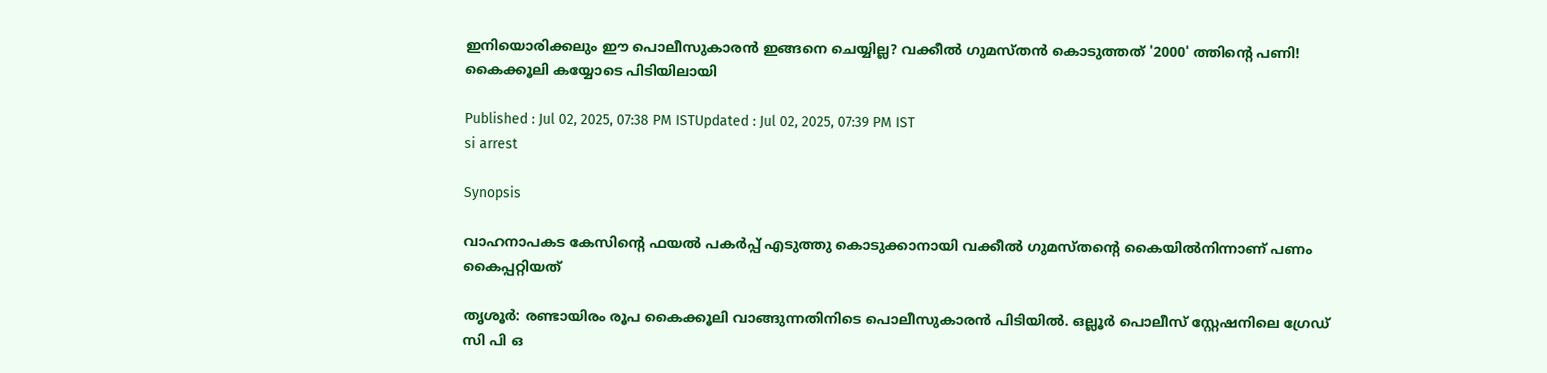ഇനിയൊരിക്കലും ഈ പൊലീസുകാരൻ ഇങ്ങനെ ചെയ്യില്ല? വക്കീൽ ഗുമസ്തൻ കൊടുത്തത് '2000' ത്തിന്‍റെ പണി! കൈക്കൂലി കയ്യോടെ പിടിയിലായി

Published : Jul 02, 2025, 07:38 PM ISTUpdated : Jul 02, 2025, 07:39 PM IST
si arrest

Synopsis

വാഹനാപകട കേസിന്‍റെ ഫയല്‍ പകര്‍പ്പ് എടുത്തു കൊടുക്കാനായി വക്കീല്‍ ഗുമസ്തന്‍റെ കൈയില്‍നിന്നാണ് പണം കൈപ്പറ്റിയത്

തൃശൂര്‍: രണ്ടായിരം രൂപ കൈക്കൂലി വാങ്ങുന്നതിനിടെ പൊലീസുകാരന്‍ പിടിയില്‍. ഒല്ലൂര്‍ പൊലീസ് സ്റ്റേഷനിലെ ഗ്രേഡ് സി പി ഒ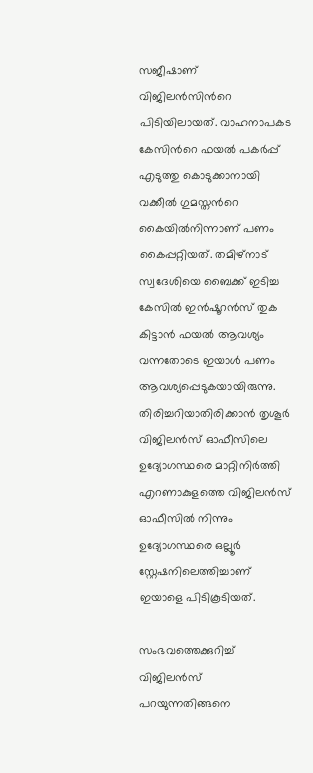സജീഷാണ് വിജിലന്‍സിന്‍റെ പിടിയിലായത്. വാഹനാപകട കേസിന്‍റെ ഫയല്‍ പകര്‍പ്പ് എടുത്തു കൊടുക്കാനായി വക്കീല്‍ ഗുമസ്തന്‍റെ കൈയില്‍നിന്നാണ് പണം കൈപ്പറ്റിയത്. തമിഴ്‌നാട് സ്വദേശിയെ ബൈക്ക് ഇടിച്ച കേസില്‍ ഇന്‍ഷൂറന്‍സ് തുക കിട്ടാന്‍ ഫയല്‍ ആവശ്യം വന്നതോടെ ഇയാള്‍ പണം ആവശ്യപ്പെടുകയായിരുന്നു. തിരിച്ചറിയാതിരിക്കാന്‍ തൃശൂര്‍ വിജിലന്‍സ് ഓഫീസിലെ ഉദ്യോഗസ്ഥരെ മാറ്റിനിര്‍ത്തി എറണാകുളത്തെ വിജിലന്‍സ് ഓഫീസില്‍ നിന്നും ഉദ്യോഗസ്ഥരെ ഒല്ലൂര്‍ സ്റ്റേഷനിലെത്തിച്ചാണ് ഇയാളെ പിടികൂടിയത്.

സംഭവത്തെക്കുറിച്ച് വിജിലൻസ് പറയുന്നതിങ്ങനെ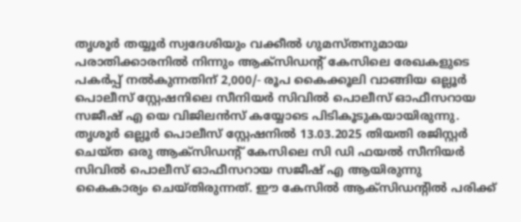തൃശൂർ തയ്യൂർ സ്വദേശിയും വക്കീൽ ഗുമസ്തനുമായ പരാതിക്കാരനിൽ നിന്നും ആക്സിഡന്റ് കേസിലെ രേഖകളുടെ പകർപ്പ് നൽകുന്നതിന് 2,000/- രൂപ കൈക്കൂലി വാങ്ങിയ ഒല്ലൂർ പൊലീസ് സ്റ്റേഷനിലെ സീനിയർ സിവിൽ പൊലീസ് ഓഫീസറായ സജീഷ് എ യെ വിജിലൻസ് കയ്യോടെ പിടികൂടുകയായിരുന്നു. തൃശൂർ ഒല്ലൂർ പൊലീസ് സ്റ്റേഷനിൽ 13.03.2025 തിയതി രജിസ്റ്റർ ചെയ്ത ഒരു ആക്സിഡന്റ് കേസിലെ സി ഡി ഫയൽ സീനിയർ സിവിൽ പൊലീസ് ഓഫീസറായ സജീഷ് എ ആയിരുന്നു കൈകാര്യം ചെയ്തിരുന്നത്. ഈ കേസിൽ ആക്സിഡന്റിൽ പരിക്ക്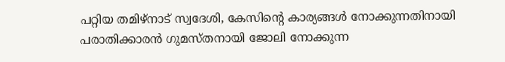പറ്റിയ തമിഴ്നാട് സ്വദേശി, കേസിന്റെ കാര്യങ്ങൾ നോക്കുന്നതിനായി പരാതിക്കാരൻ ഗുമസ്തനായി ജോലി നോക്കുന്ന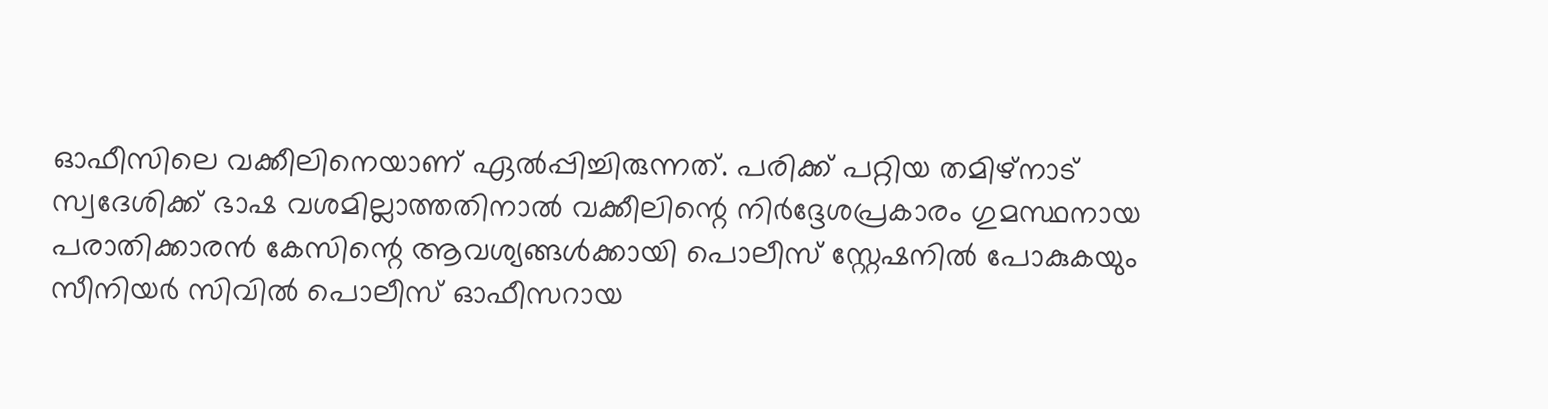ഓഫീസിലെ വക്കീലിനെയാണ് ഏൽപ്പിച്ചിരുന്നത്. പരിക്ക് പറ്റിയ തമിഴ്നാട് സ്വദേശിക്ക് ഭാഷ വശമില്ലാത്തതിനാൽ വക്കീലിന്റെ നിർദ്ദേശപ്രകാരം ഗുമസ്ഥനായ പരാതിക്കാരൻ കേസിന്റെ ആവശ്യങ്ങൾക്കായി പൊലീസ് സ്റ്റേഷനിൽ പോകുകയും സീനിയർ സിവിൽ പൊലീസ് ഓഫീസറായ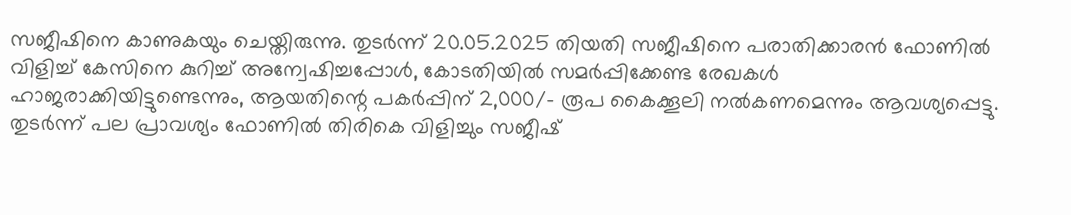സജീഷിനെ കാണുകയും ചെയ്തിരുന്നു. തുടർന്ന് 20.05.2025 തിയതി സജീഷിനെ പരാതിക്കാരൻ ഫോണിൽ വിളിച്ച് കേസിനെ കുറിച്ച് അന്വേഷിച്ചപ്പോൾ, കോടതിയിൽ സമർപ്പിക്കേണ്ട രേഖകൾ ഹാജരാക്കിയിട്ടുണ്ടെന്നും, ആയതിന്റെ പകർപ്പിന് 2,000/- രൂപ കൈക്കൂലി നൽകണമെന്നും ആവശ്യപ്പെട്ടു. തുടർന്ന് പല പ്രാവശ്യം ഫോണിൽ തിരികെ വിളിച്ചും സജീഷ്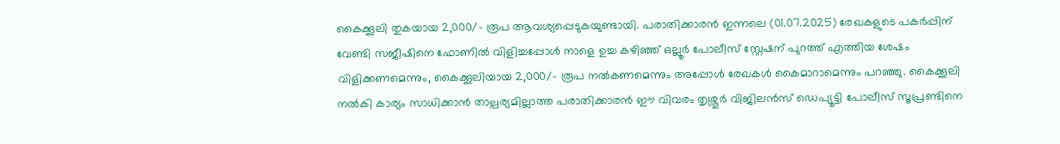കൈക്കൂലി തുകയായ 2,000/- രൂപ ആവശ്യപ്പെടുകയുണ്ടായി. പരാതിക്കാരൻ ഇന്നലെ (01.07.2025) രേഖകളുടെ പകർപ്പിന് വേണ്ടി സജീഷിനെ ഫോണിൽ വിളിച്ചപ്പോൾ നാളെ ഉച്ച കഴിഞ്ഞ് ഒല്ലൂർ പോലീസ് സ്റ്റേഷന് പുറത്ത് എത്തിയ ശേഷം വിളിക്കണമെന്നും, കൈക്കൂലിയായ 2,000/- രൂപ നൽകണമെന്നും അപ്പോൾ രേഖകൾ കൈമാറാമെന്നും പറഞ്ഞു. കൈക്കൂലി നൽകി കാര്യം സാധിക്കാൻ താല്പര്യമില്ലാത്ത പരാതിക്കാരൻ ഈ വിവരം തൃശ്ശൂർ വിജിലൻസ് ഡെപ്യൂട്ടി പോലീസ് സൂപ്രണ്ടിനെ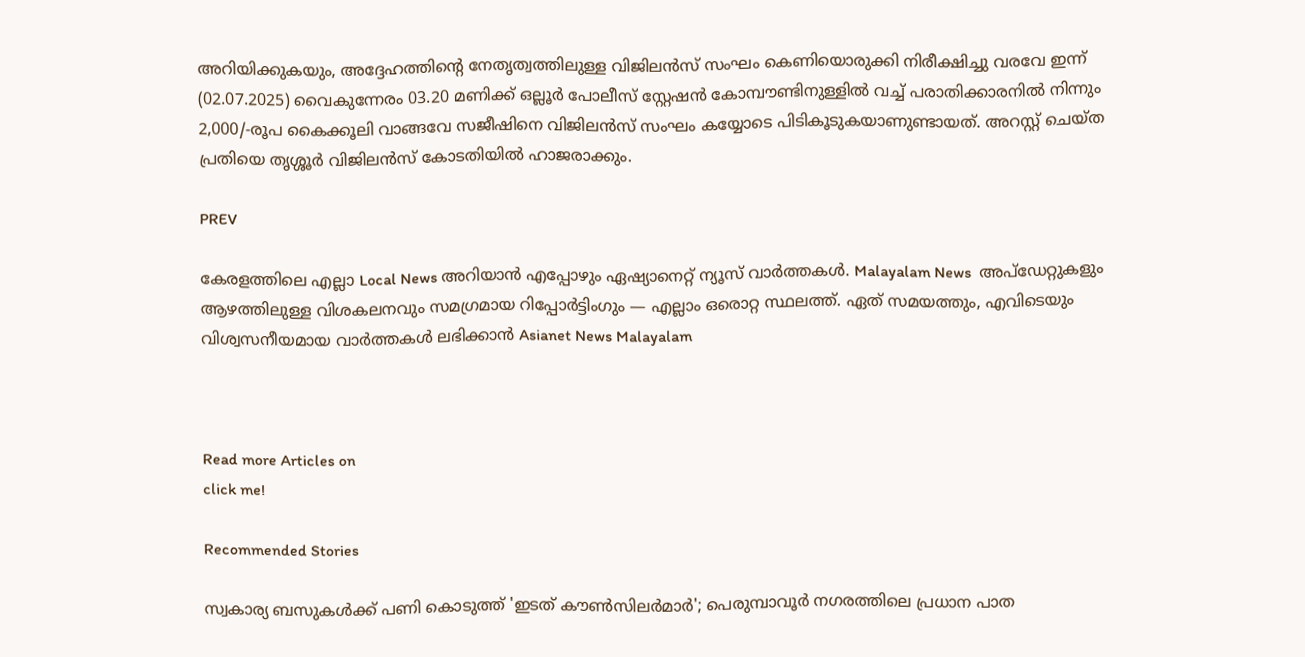അറിയിക്കുകയും, അദ്ദേഹത്തിന്റെ നേതൃത്വത്തിലുള്ള വിജിലൻസ് സംഘം കെണിയൊരുക്കി നിരീക്ഷിച്ചു വരവേ ഇന്ന് (02.07.2025) വൈകുന്നേരം 03.20 മണിക്ക് ഒല്ലൂർ പോലീസ് സ്റ്റേഷൻ കോമ്പൗണ്ടിനുള്ളിൽ വച്ച് പരാതിക്കാരനിൽ നിന്നും 2,000/-രൂപ കൈക്കൂലി വാങ്ങവേ സജീഷിനെ വിജിലൻസ് സംഘം കയ്യോടെ പിടികൂടുകയാണുണ്ടായത്. അറസ്റ്റ് ചെയ്ത പ്രതിയെ തൃശ്ശൂർ വിജിലൻസ് കോടതിയിൽ ഹാജരാക്കും.

PREV

കേരളത്തിലെ എല്ലാ Local News അറിയാൻ എപ്പോഴും ഏഷ്യാനെറ്റ് ന്യൂസ് വാർത്തകൾ. Malayalam News  അപ്‌ഡേറ്റുകളും ആഴത്തിലുള്ള വിശകലനവും സമഗ്രമായ റിപ്പോർട്ടിംഗും — എല്ലാം ഒരൊറ്റ സ്ഥലത്ത്. ഏത് സമയത്തും, എവിടെയും വിശ്വസനീയമായ വാർത്തകൾ ലഭിക്കാൻ Asianet News Malayalam



Read more Articles on
click me!

Recommended Stories

സ്വകാര്യ ബസുകൾക്ക് പണി കൊടുത്ത് 'ഇടത് കൗൺസിലർമാർ'; പെരുമ്പാവൂർ നഗരത്തിലെ പ്രധാന പാത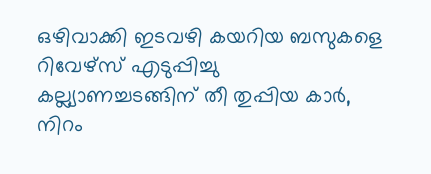ഒഴിവാക്കി ഇടവഴി കയറിയ ബസുകളെ റിവേഴ്‌സ് എടുപ്പിച്ചു
കല്ല്യാണച്ചടങ്ങിന് തീ തുപ്പിയ കാർ, നിറം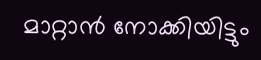മാറ്റാൻ നോക്കിയിട്ടും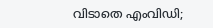വിടാതെ എംവിഡി;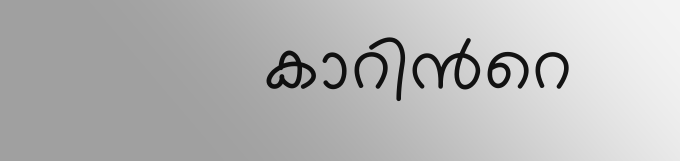കാറിന്‍റെ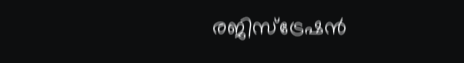രജിസ്‌ട്രേഷന്‍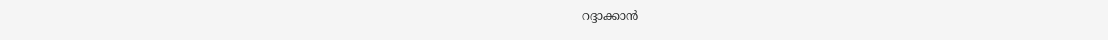റദ്ദാക്കാൻ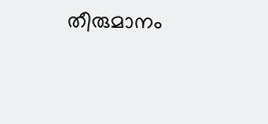തീരുമാനം